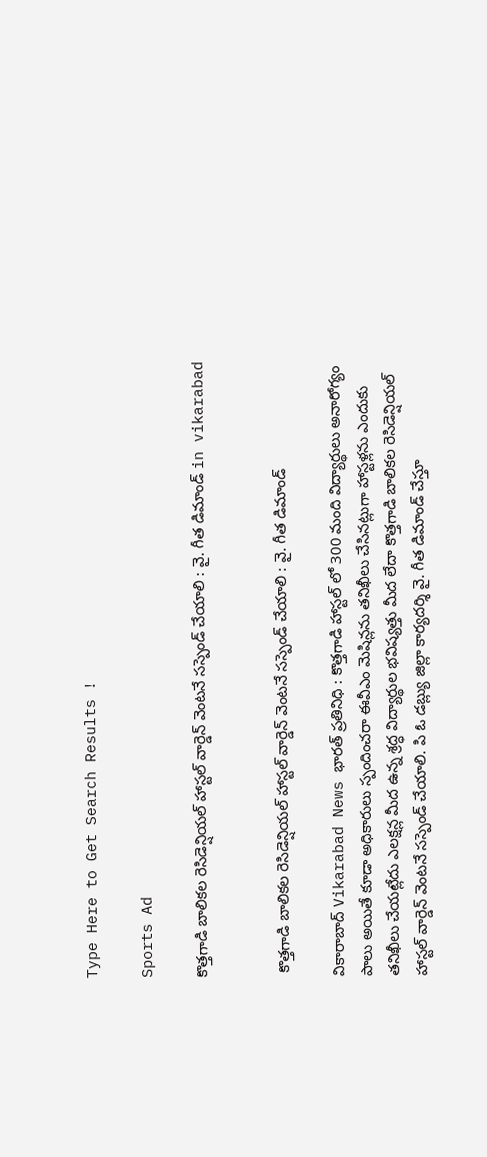Type Here to Get Search Results !

Sports Ad

కొత్తగాడి బాలికల రెసిడెన్షియల్ హాస్టల్ వార్డెన్ వెంటనే సస్పెండ్ చేయాలి : వై. గీత డిమాండ్ in vikarabad


 కొత్తగాడి బాలికల రెసిడెన్షియల్ హాస్టల్ వార్డెన్ వెంటనే సస్పెండ్ చేయాలి : వై. గీత డిమాండ్

వికారాబాద్ Vikarabad News భారత్ ప్రతినిధి : కొత్తగాడి హాస్టల్ లో 300 మంది విద్యార్థులు అనారోగ్యం పాలు అయితే కూడా అధికారులు స్పందించరా ఈవీఎం మెషిన్లను తనిఖీలు చేసినట్లుగా హాస్టళ్లను ఎందుకు తనిఖీలు చేయట్లేదు ఎలక్షన్ల మీద ఉన్న శ్రద్ధ విద్యార్థుల భవిష్యత్తు మీద లేదా కొత్తగాడి బాలికల రెసిడెన్షియల్ హాస్టల్ వార్డెన్ వెంటనే సస్పెండ్ చేయాలి. పి ఓ డబ్ల్యు జిల్లా కార్యదర్శి వై. గీత డిమాండ్ చేస్తూ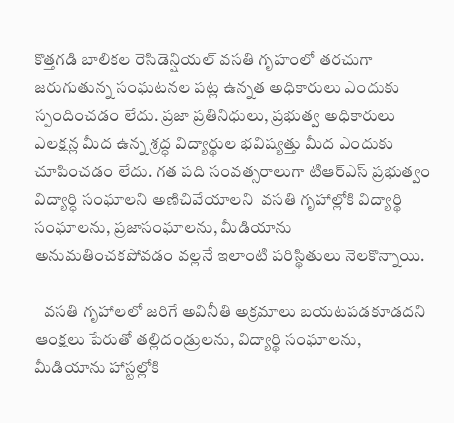కొత్తగడి బాలికల రెసిడెన్షియల్ వసతి గృహంలో తరచుగా జరుగుతున్న సంఘటనల పట్ల ఉన్నత అధికారులు ఎందుకు స్పందించడం లేదు. ప్రజా ప్రతినిధులు, ప్రభుత్వ అధికారులు ఎలక్షన్ల మీద ఉన్న శ్రద్ధ విద్యార్థుల భవిష్యత్తు మీద ఎందుకు చూపించడం లేదు. గత పది సంవత్సరాలుగా టిఆర్ఎస్ ప్రభుత్వం విద్యార్ధి సంఘాలని అణిచివేయాలని  వసతి గృహాల్లోకి విద్యార్థి సంఘాలను, ప్రజాసంఘాలను, మీడియాను అనుమతించకపోవడం వల్లనే ఇలాంటి పరిస్థితులు నెలకొన్నాయి.

   వసతి గృహాలలో జరిగే అవినీతి అక్రమాలు బయటపడకూడదని ఆంక్షలు పేరుతో తల్లిదండ్రులను, విద్యార్థి సంఘాలను, మీడియాను హాస్టల్లోకి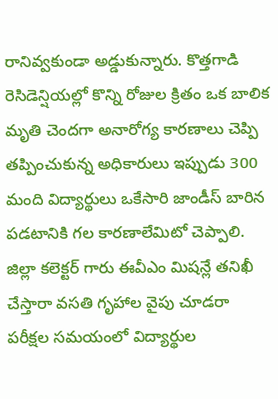రానివ్వకుండా అడ్డుకున్నారు. కొత్తగాడి రెసిడెన్షియల్లో కొన్ని రోజుల క్రితం ఒక బాలిక మృతి చెందగా అనారోగ్య కారణాలు చెప్పి తప్పించుకున్న అధికారులు ఇప్పుడు 300 మంది విద్యార్థులు ఒకేసారి జాండీస్ బారిన పడటానికి గల కారణాలేమిటో చెప్పాలి. జిల్లా కలెక్టర్ గారు ఈవీఎం మిషన్లే తనిఖీ చేస్తారా వసతి గృహాల వైపు చూడరా పరీక్షల సమయంలో విద్యార్థుల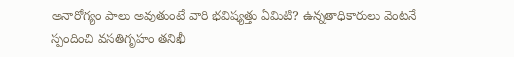అనారోగ్యం పాలు అవుతుంటే వారి భవిష్యత్తు ఏమిటి? ఉన్నతాధికారులు వెంటనే స్పందించి వసతిగృహం తనిఖీ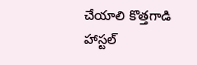చేయాలి కొత్తగాడి హాస్టల్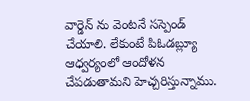వార్డెన్ ను వెంటనే సస్పెండ్ చేయాలి. లేకుంటే పిఓడబ్ల్యూ ఆధ్వర్యంలో ఆందోళన చేపడుతామని హెచ్చరిస్తున్నాము.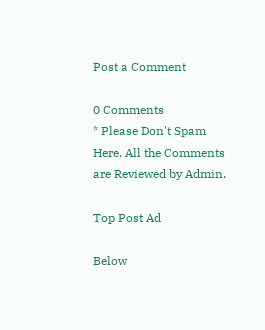Post a Comment

0 Comments
* Please Don't Spam Here. All the Comments are Reviewed by Admin.

Top Post Ad

Below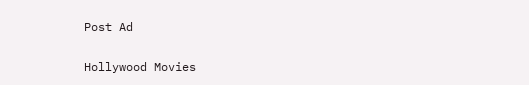Post Ad

Hollywood Movies